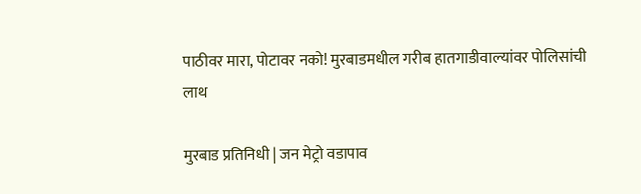पाठीवर मारा, पोटावर नको! मुरबाडमधील गरीब हातगाडीवाल्यांवर पोलिसांची लाथ

मुरबाड प्रतिनिधी | जन मेट्रो वडापाव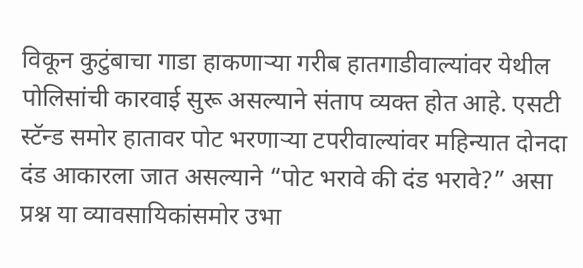विकून कुटुंबाचा गाडा हाकणाऱ्या गरीब हातगाडीवाल्यांवर येथील पोलिसांची कारवाई सुरू असल्याने संताप व्यक्त होत आहे. एसटी स्टॅन्ड समोर हातावर पोट भरणाऱ्या टपरीवाल्यांवर महिन्यात दोनदा दंड आकारला जात असल्याने “पोट भरावे की दंड भरावे?” असा प्रश्न या व्यावसायिकांसमोर उभा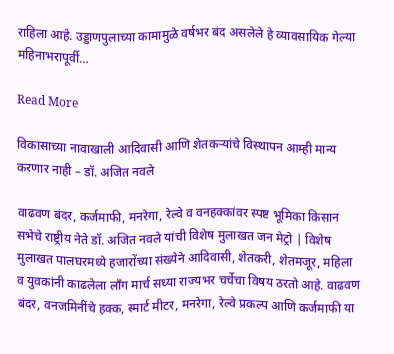राहिला आहे. उड्डाणपुलाच्या कामामुळे वर्षभर बंद असलेले हे व्यावसायिक गेल्या महिनाभरापूर्वी…

Read More

विकासाच्या नावाखाली आदिवासी आणि शेतकऱ्यांचे विस्थापन आम्ही मान्य करणार नाही – डॉ. अजित नवले

वाढवण बंदर, कर्जमाफी, मनरेगा, रेल्वे व वनहक्कांवर स्पष्ट भूमिका किसान सभेचे राष्ट्रीय नेते डॉ. अजित नवले यांची विशेष मुलाखत जन मेट्रो | विशेष मुलाखत पालघरमध्ये हजारोंच्या संख्येने आदिवासी, शेतकरी, शेतमजूर, महिला व युवकांनी काढलेला लॉंग मार्च सध्या राज्यभर चर्चेचा विषय ठरतो आहे. वाढवण बंदर, वनजमिनींचे हक्क, स्मार्ट मीटर, मनरेगा, रेल्वे प्रकल्प आणि कर्जमाफी या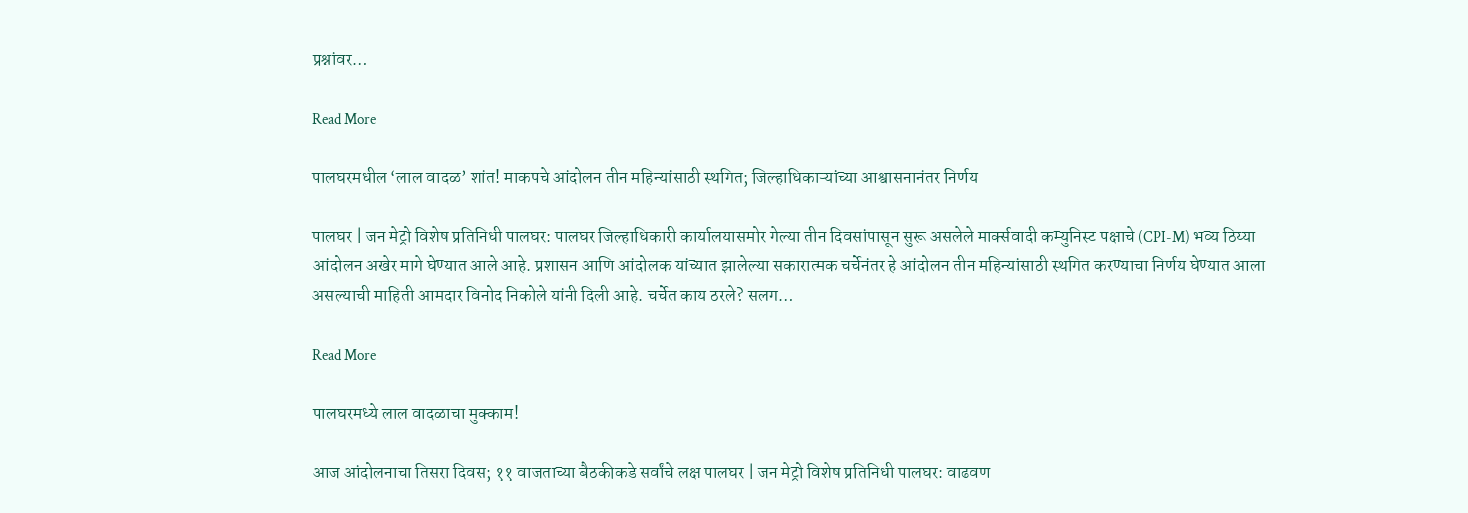प्रश्नांवर…

Read More

पालघरमधील ‘लाल वादळ’ शांत! माकपचे आंदोलन तीन महिन्यांसाठी स्थगित; जिल्हाधिकाऱ्यांच्या आश्वासनानंतर निर्णय

पालघर | जन मेट्रो विशेष प्रतिनिधी पालघर: पालघर जिल्हाधिकारी कार्यालयासमोर गेल्या तीन दिवसांपासून सुरू असलेले मार्क्सवादी कम्युनिस्ट पक्षाचे (CPI-M) भव्य ठिय्या आंदोलन अखेर मागे घेण्यात आले आहे. प्रशासन आणि आंदोलक यांच्यात झालेल्या सकारात्मक चर्चेनंतर हे आंदोलन तीन महिन्यांसाठी स्थगित करण्याचा निर्णय घेण्यात आला असल्याची माहिती आमदार विनोद निकोले यांनी दिली आहे. चर्चेत काय ठरले? सलग…

Read More

पालघरमध्ये लाल वादळाचा मुक्काम!

आज आंदोलनाचा तिसरा दिवस; ११ वाजताच्या बैठकीकडे सर्वांचे लक्ष पालघर | जन मेट्रो विशेष प्रतिनिधी पालघर: वाढवण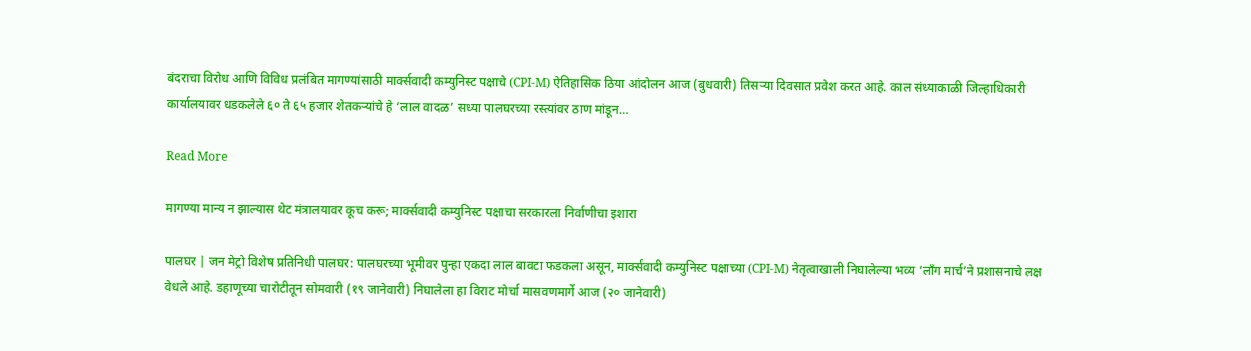बंदराचा विरोध आणि विविध प्रलंबित मागण्यांसाठी मार्क्सवादी कम्युनिस्ट पक्षाचे (CPI-M) ऐतिहासिक ठिया आंदोलन आज (बुधवारी) तिसऱ्या दिवसात प्रवेश करत आहे. काल संध्याकाळी जिल्हाधिकारी कार्यालयावर धडकलेले ६० ते ६५ हजार शेतकऱ्यांचे हे ‘लाल वादळ’ सध्या पालघरच्या रस्त्यांवर ठाण मांडून…

Read More

मागण्या मान्य न झाल्यास थेट मंत्रालयावर कूच करू; मार्क्सवादी कम्युनिस्ट पक्षाचा सरकारला निर्वाणीचा इशारा

पालघर | जन मेट्रो विशेष प्रतिनिधी पालघर: पालघरच्या भूमीवर पुन्हा एकदा लाल बावटा फडकला असून, मार्क्सवादी कम्युनिस्ट पक्षाच्या (CPI-M) नेतृत्वाखाली निघालेल्या भव्य ‘लॉंग मार्च’ने प्रशासनाचे लक्ष वेधले आहे. डहाणूच्या चारोटीतून सोमवारी (१९ जानेवारी) निघालेला हा विराट मोर्चा मासवणमार्गे आज (२० जानेवारी)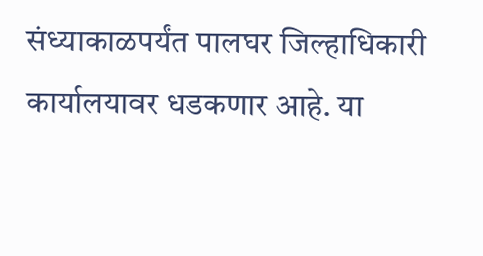संध्याकाळपर्यंत पालघर जिल्हाधिकारी कार्यालयावर धडकणार आहे. या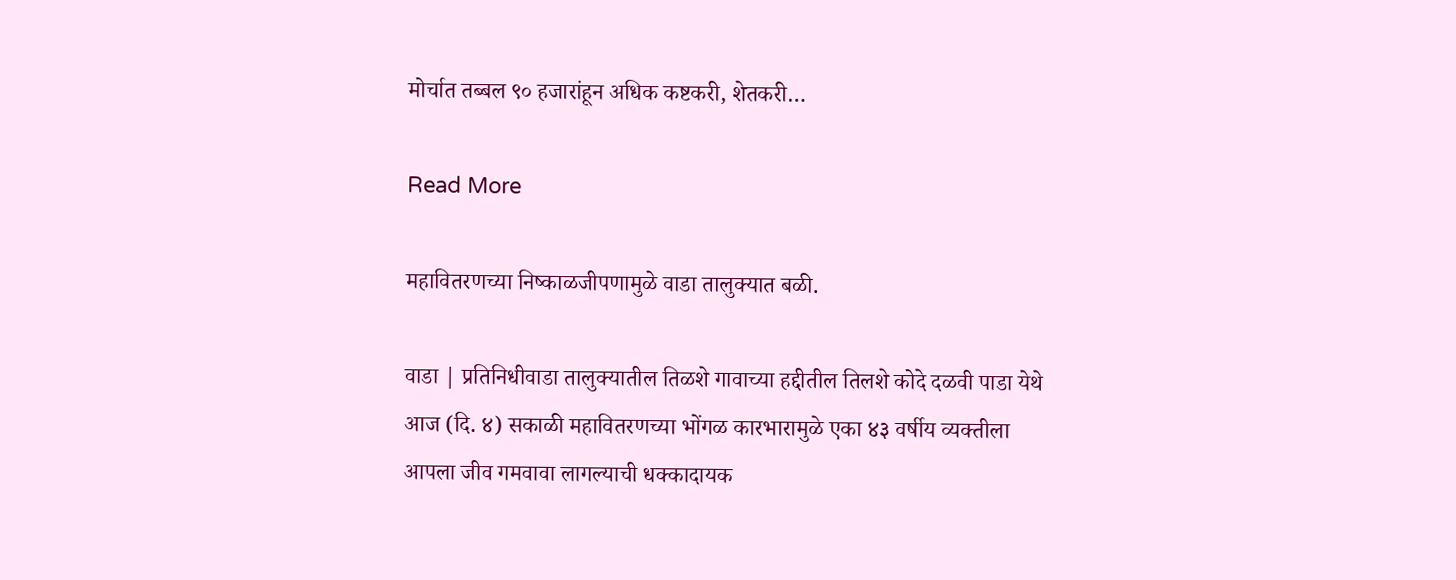मोर्चात तब्बल ९० हजारांहून अधिक कष्टकरी, शेतकरी…

Read More

महावितरणच्या निष्काळजीपणामुळे वाडा तालुक्यात बळी.

वाडा | प्रतिनिधीवाडा तालुक्यातील तिळशे गावाच्या हद्दीतील तिलशे कोदे दळवी पाडा येथे आज (दि. ४) सकाळी महावितरणच्या भोंगळ कारभारामुळे एका ४३ वर्षीय व्यक्तीला आपला जीव गमवावा लागल्याची धक्कादायक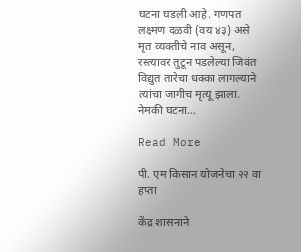घटना घडली आहे. गणपत लक्ष्मण दळवी (वय ४३) असे मृत व्यक्तीचे नाव असून, रस्त्यावर तुटून पडलेल्या जिवंत विद्युत तारेचा धक्का लागल्याने त्यांचा जागीच मृत्यू झाला. नेमकी घटना…

Read More

पी. एम किसान योजनेचा २२ वा हप्ता

केंद्र शासनाने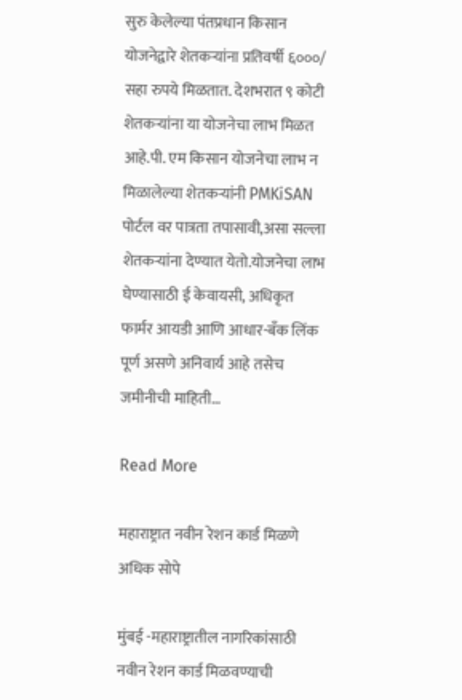सुरु केलेल्या पंतप्रधान किसान योजनेद्वारे शेतकऱ्यांना प्रतिवर्षी ६०००/ सहा रुपये मिळतात. देशभरात ९ कोटी शेतकऱ्यांना या योजनेचा लाभ मिळत आहे.पी. एम किसान योजनेचा लाभ न मिळालेल्या शेतकऱ्यांनी PMKiSAN पोर्टल वर पात्रता तपासावी,असा सल्ला शेतकऱ्यांना देण्यात येतो.योजनेचा लाभ घेण्यासाठी ई केवायसी, अधिकृत फार्मर आयडी आणि आधार-बॅंक लिंक पूर्ण असणे अनिवार्य आहे तसेच जमीनीची माहिती…

Read More

महाराष्ट्रात नवीन रेशन कार्ड मिळणे अधिक सोपे

मुंबई -महाराष्ट्रातील नागरिकांसाठी नवीन रेशन कार्ड मिळवण्याची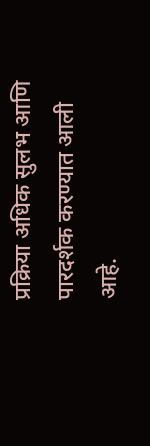प्रक्रिया अधिक सुलभ आणि पारदर्शक करण्यात आली आहे.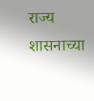राज्य शासनाच्या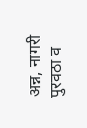अन्न, नागरी पुरवठा व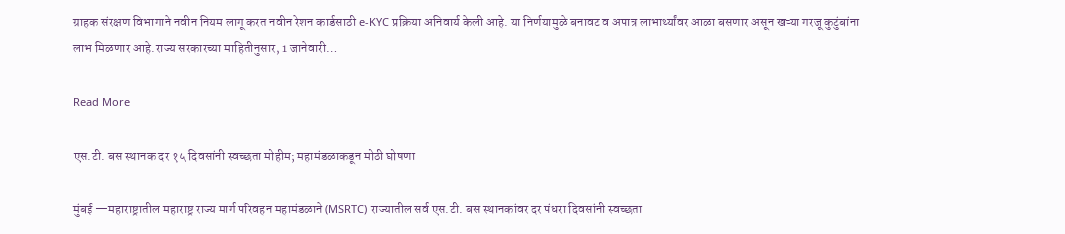ग्राहक संरक्षण विभागाने नवीन नियम लागू करत नवीन रेशन कार्डसाठी e-KYC प्रक्रिया अनिवार्य केली आहे. या निर्णयामुळे बनावट व अपात्र लाभार्थ्यांवर आळा बसणार असून खऱ्या गरजू कुटुंबांना लाभ मिळणार आहे.राज्य सरकारच्या माहितीनुसार, 1 जानेवारी…

Read More

एस.टी. बस स्थानक दर १५ दिवसांनी स्वच्छता मोहीम; महामंडळाकडून मोठी घोषणा

मुंबई —महाराष्ट्रातील महाराष्ट्र राज्य मार्ग परिवहन महामंडळाने (MSRTC) राज्यातील सर्व एस.टी. बस स्थानकांवर दर पंधरा दिवसांनी स्वच्छता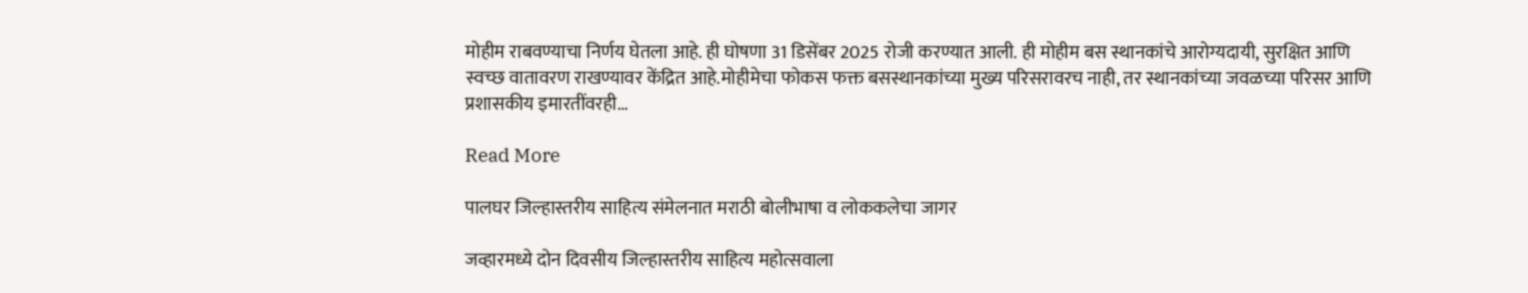मोहीम राबवण्याचा निर्णय घेतला आहे. ही घोषणा 31 डिसेंबर 2025 रोजी करण्यात आली. ही मोहीम बस स्थानकांचे आरोग्यदायी, सुरक्षित आणि स्वच्छ वातावरण राखण्यावर केंद्रित आहे.मोहीमेचा फोकस फक्त बसस्थानकांच्या मुख्य परिसरावरच नाही, तर स्थानकांच्या जवळच्या परिसर आणि प्रशासकीय इमारतींवरही…

Read More

पालघर जिल्हास्तरीय साहित्य संमेलनात मराठी बोलीभाषा व लोककलेचा जागर

जव्हारमध्ये दोन दिवसीय जिल्हास्तरीय साहित्य महोत्सवाला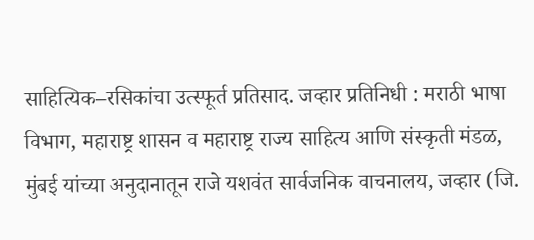साहित्यिक–रसिकांचा उत्स्फूर्त प्रतिसाद. जव्हार प्रतिनिधी : मराठी भाषा विभाग, महाराष्ट्र शासन व महाराष्ट्र राज्य साहित्य आणि संस्कृती मंडळ, मुंबई यांच्या अनुदानातून राजे यशवंत सार्वजनिक वाचनालय, जव्हार (जि.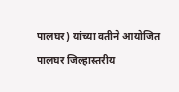पालघर) यांच्या वतीने आयोजित पालघर जिल्हास्तरीय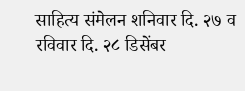साहित्य संमेलन शनिवार दि. २७ व रविवार दि. २८ डिसेंबर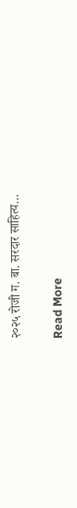२०२५ रोजी ग. बा. सरदार साहित्य…

Read More